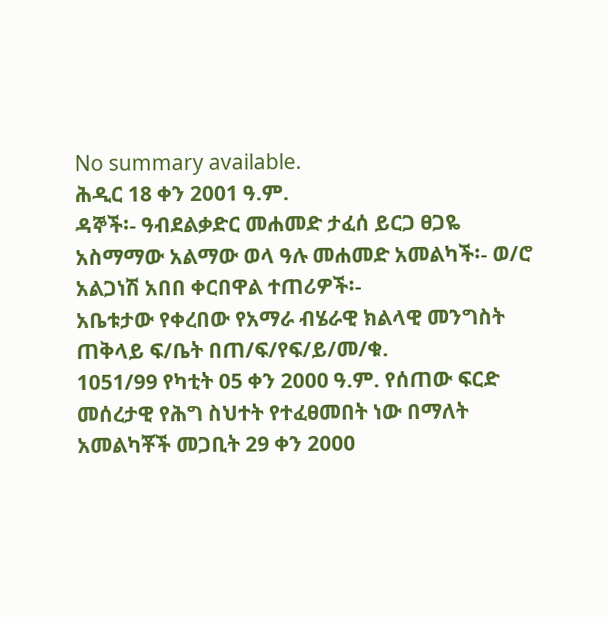No summary available.
ሕዲር 18 ቀን 2001 ዓ.ም.
ዳኞች፡- ዓብደልቃድር መሐመድ ታፈሰ ይርጋ ፀጋዬ አስማማው አልማው ወላ ዓሉ መሐመድ አመልካች፡- ወ/ሮ አልጋነሽ አበበ ቀርበዋል ተጠሪዎች፡-
አቤቱታው የቀረበው የአማራ ብሄራዊ ክልላዊ መንግስት ጠቅላይ ፍ/ቤት በጠ/ፍ/የፍ/ይ/መ/ቁ.
1051/99 የካቲት 05 ቀን 2000 ዓ.ም. የሰጠው ፍርድ መሰረታዊ የሕግ ስህተት የተፈፀመበት ነው በማለት አመልካቾች መጋቢት 29 ቀን 2000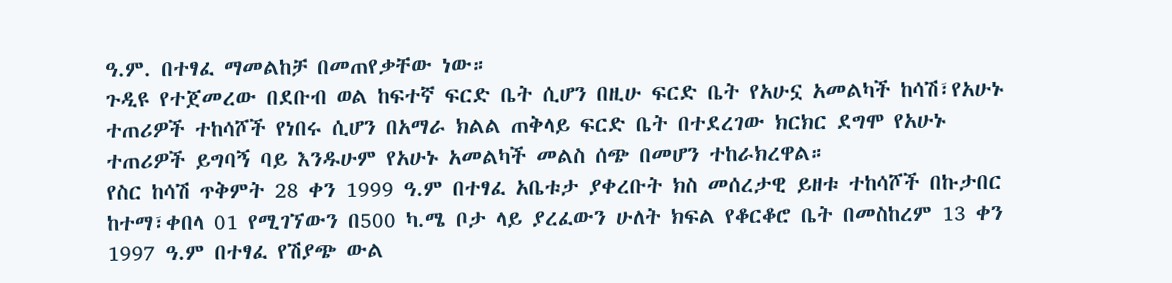ዓ.ም. በተፃፈ ማመልከቻ በመጠየቃቸው ነው።
ጉዲዩ የተጀመረው በደቡብ ወል ከፍተኛ ፍርድ ቤት ሲሆን በዚሁ ፍርድ ቤት የአሁኗ አመልካች ከሳሽ፣የአሁኑ ተጠሪዎች ተከሳሾች የነበሩ ሲሆን በአማራ ክልል ጠቅላይ ፍርድ ቤት በተደረገው ክርክር ደግሞ የአሁኑ ተጠሪዎች ይግባኝ ባይ እንዱሁም የአሁኑ አመልካች መልስ ሰጭ በመሆን ተከራክረዋል።
የስር ከሳሽ ጥቅምት 28 ቀን 1999 ዓ.ም በተፃፈ አቤቱታ ያቀረቡት ክስ መሰረታዊ ይዘቱ ተከሳሾች በኩታበር ከተማ፣ቀበላ 01 የሚገኘውን በ500 ካ.ሜ ቦታ ላይ ያረፈውን ሁለት ክፍል የቆርቆሮ ቤት በመስከረም 13 ቀን 1997 ዓ.ም በተፃፈ የሽያጭ ውል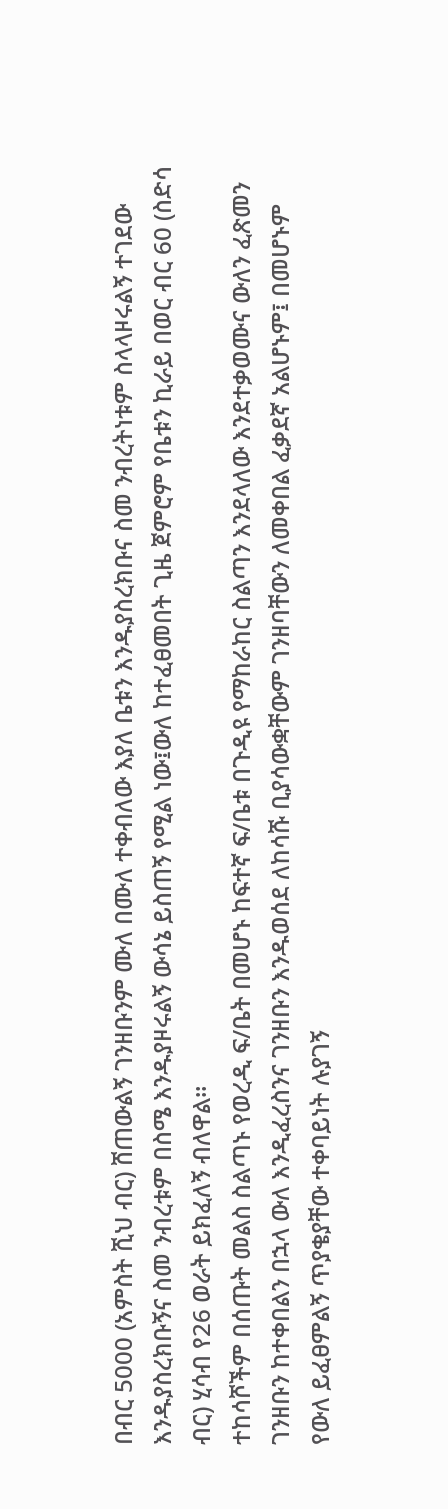በብር 5000 (አምስት ሺህ ብር) ሸጠውልኝ ገንዘቡንም ሙለ በሙለ ተቀብለው እያለ ቤቱን እንዱያስረክቡና ስመ ንብረትነቱም ስላላዞሩልኝ ተገደው እንዱያስረክቡኝና ስመ ንብረቱም በስሜ እንዱያዞሩልኝ ውሳኔ ይስጠኝ የሚል ነው፤ውለ ከተፈፀመበት ጊዜ ጀምሮም የቤቱን ኪራይ በወር ብር 60 (ስድሳ ብር) ሂሳብ የ26 ወራት ይክፈለኝ ብለዋል።
ተከሳሾችም በሰጡት መልስ ስልጣኑ የወረዲ ፍ/ቤት በመሆኑ ከፍተኛ ፍ/ቤቱ በጉዲዩ የማከራከር ስልጣን እንደላለው እንደተቃወሙና ውለን ፈጽመን ገንዘቡን ከተቀበልን በኋላ ውለ እንዲፈረስንና ገንዘቡን እንዱወሰደ ለከሳሹ ቢያሳውቋቸውም ገንዘባቸውን ለመቀበል ፈቃደኛ አልሆኑም፤ በመሆኑም የውለ ይፈፀምልኝ ጥያቄያቸው ተቀባይነት ሉያገኝ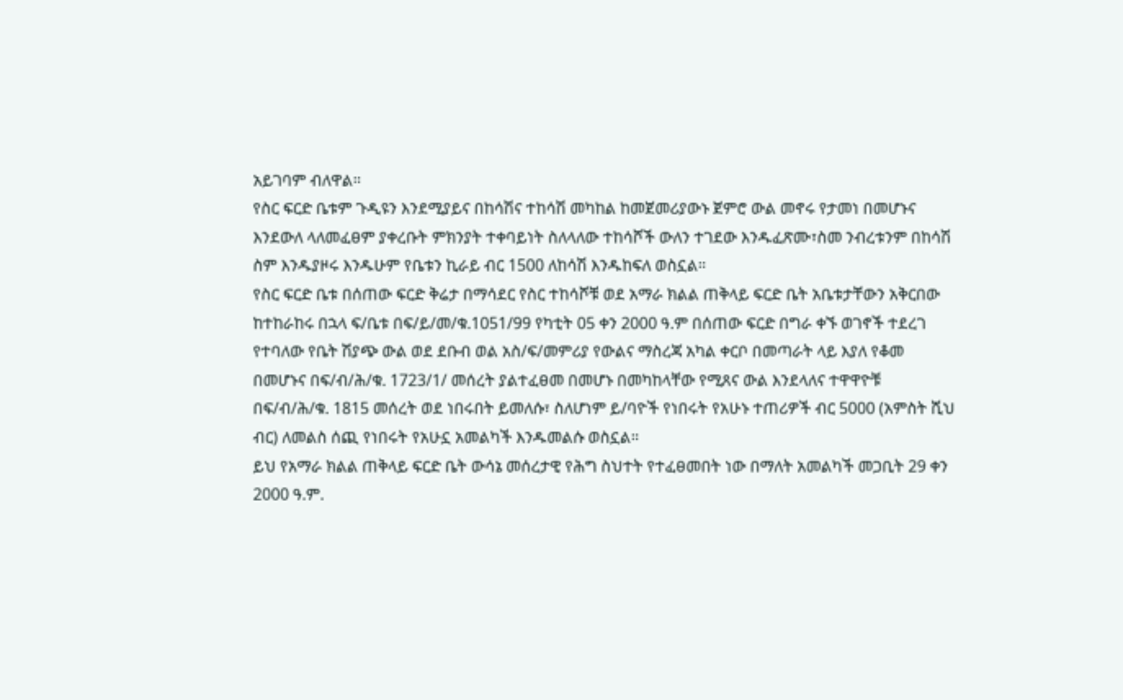አይገባም ብለዋል።
የስር ፍርድ ቤቱም ጉዲዩን እንደሚያይና በከሳሽና ተከሳሽ መካከል ከመጀመሪያውኑ ጀምሮ ውል መኖሩ የታመነ በመሆኑና እንደውለ ላለመፈፀም ያቀረቡት ምክንያት ተቀባይነት ስለላለው ተከሳሾች ውለን ተገደው እንዱፈጽሙ፣ስመ ንብረቱንም በከሳሽ ስም እንዱያዞሩ እንዱሁም የቤቱን ኪራይ ብር 1500 ለከሳሽ እንዱከፍለ ወስኗል።
የስር ፍርድ ቤቱ በሰጠው ፍርድ ቅሬታ በማሳደር የስር ተከሳሾቹ ወደ አማራ ክልል ጠቅላይ ፍርድ ቤት አቤቱታቸውን አቅርበው ከተከራከሩ በኋላ ፍ/ቤቱ በፍ/ይ/መ/ቁ.1051/99 የካቲት 05 ቀን 2000 ዓ.ም በሰጠው ፍርድ በግራ ቀኙ ወገኖች ተደረገ የተባለው የቤት ሽያጭ ውል ወደ ደቡብ ወል አስ/ፍ/መምሪያ የውልና ማስረጃ አካል ቀርቦ በመጣራት ላይ እያለ የቆመ በመሆኑና በፍ/ብ/ሕ/ቁ. 1723/1/ መሰረት ያልተፈፀመ በመሆኑ በመካከላቸው የሚጸና ውል እንደላለና ተዋዋዮቹ በፍ/ብ/ሕ/ቁ. 1815 መሰረት ወደ ነበሩበት ይመለሱ፣ ስለሆነም ይ/ባዮች የነበሩት የአሁኑ ተጠሪዎች ብር 5000 (አምስት ሺህ ብር) ለመልስ ሰጪ የነበሩት የአሁኗ አመልካች እንዱመልሱ ወስኗል።
ይህ የአማራ ክልል ጠቅላይ ፍርድ ቤት ውሳኔ መሰረታዊ የሕግ ስህተት የተፈፀመበት ነው በማለት አመልካች መጋቢት 29 ቀን 2000 ዓ.ም.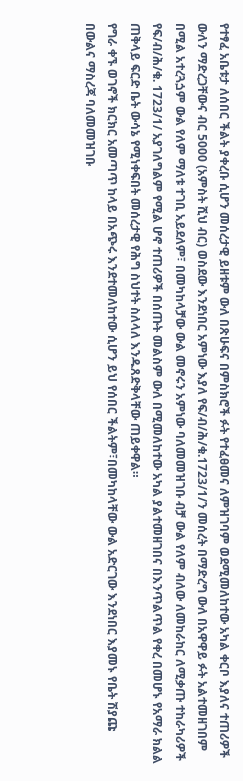የተፃፈ አቤቱታ ለሰበር ችልት ያቀረቡ ሲሆን መሰረታዊ ይዘቱም ውለ በጽሁፍና በምስክሮች ፉት የተፈፀመና ለምዝገባም ወደሚመለከተው አካል ቀርቦ እያለና ተጠሪዎች ውለን ማድረጋቸውና ብር 5000 (አምስት ሺህ ብር) ወስደው እንደነበር አምነው እያለ የፍ/ብ/ሕ/ቁ.1723/1/ን መሰረት በማድረግ ውለ በአዋዋይ ፉት አልተመዘገበም በሚል አተረጓጏም ውል የለም ማለቱ ተገቢ አይደለም፣ በመካከላቻው ውል መኖሩን አምነው ባለመመዝገቡ ብቻ ውል የለም ብለው ለመከራከር ለሚቃጡ ተከራካሪዎች የፍ/ብ/ሕ/ቁ. 1723/1/ አያገለግልም የሚል ሆኖ ተጠሪዎች በሰጡት መልስም ውለ በሚመለከተው አካል ያልተመዘገበና በእንጥልጥል የቀረ በመሆኑ የአማራ ክልል ጠቅላይ ፍርድ ቤት ውሳኔ የሚነቀፍበት መሰረታዊ የሕግ ስህተት ስለላለ እንዱጸድቅላቸው ጠይቀዋል።
የግራ ቀኙ ወገኖች ክርክር አመጣጥ ከላይ በአጭሩ እንደተመለከተው ሲሆን ይህ የሰበር ችልትም፣በመካከላቸው ውል አድርገው እንደነበር እያመኑ የቤት ሽያጩ በውልና ማስረጃ ባለመመዝገቡ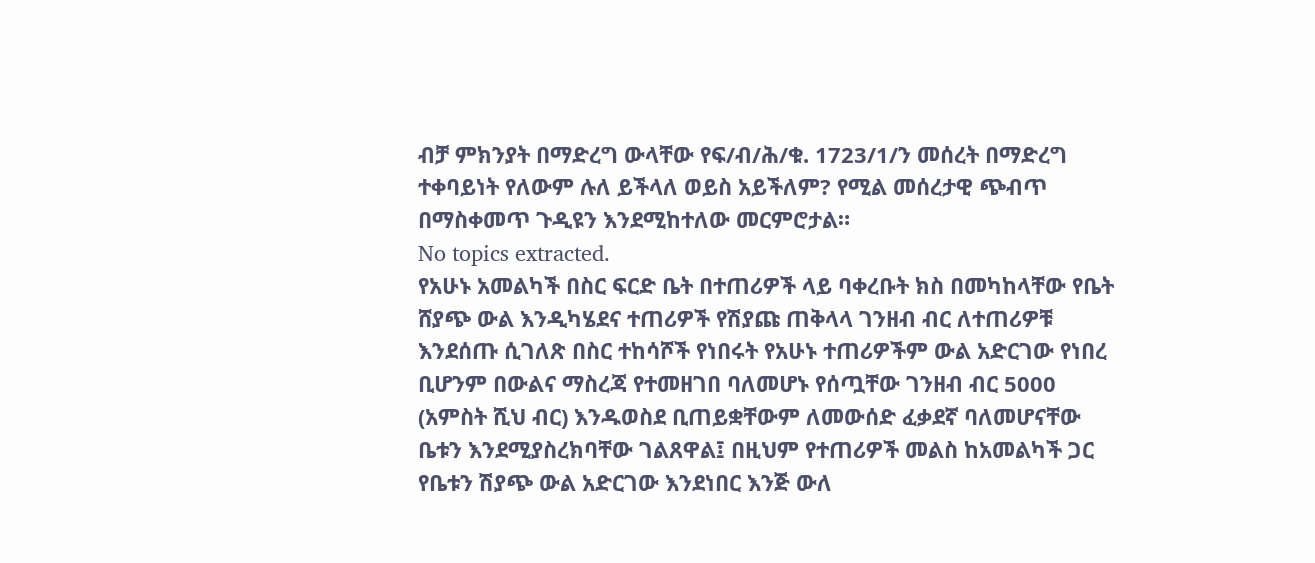ብቻ ምክንያት በማድረግ ውላቸው የፍ/ብ/ሕ/ቁ. 1723/1/ን መሰረት በማድረግ ተቀባይነት የለውም ሉለ ይችላለ ወይስ አይችለም? የሚል መሰረታዊ ጭብጥ በማስቀመጥ ጉዲዩን እንደሚከተለው መርምሮታል።
No topics extracted.
የአሁኑ አመልካች በስር ፍርድ ቤት በተጠሪዎች ላይ ባቀረቡት ክስ በመካከላቸው የቤት ሸያጭ ውል እንዲካሄደና ተጠሪዎች የሽያጩ ጠቅላላ ገንዘብ ብር ለተጠሪዎቹ እንደሰጡ ሲገለጽ በስር ተከሳሾች የነበሩት የአሁኑ ተጠሪዎችም ውል አድርገው የነበረ ቢሆንም በውልና ማስረጃ የተመዘገበ ባለመሆኑ የሰጧቸው ገንዘብ ብር 5000 (አምስት ሺህ ብር) እንዱወስደ ቢጠይቋቸውም ለመውሰድ ፈቃደኛ ባለመሆናቸው ቤቱን እንደሚያስረክባቸው ገልጸዋል፤ በዚህም የተጠሪዎች መልስ ከአመልካች ጋር የቤቱን ሽያጭ ውል አድርገው እንደነበር እንጅ ውለ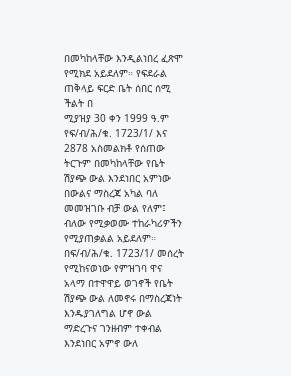በመካከላቸው እንዲልነበረ ፈጽሞ የሚክደ አይደለም። የፍደራል ጠቅላይ ፍርድ ቤት ሰበር ሰሚ ችልት በ
ሚያዝያ 30 ቀን 1999 ዓ.ም የፍ/ብ/ሕ/ቁ. 1723/1/ እና 2878 አስመልክቶ የሰጠው ትርጉም በመካከላቸው የቤት ሽያጭ ውል እንደነበር አምነው በውልና ማስረጃ አካል ባለ መመዝገቡ ብቻ ውል የለም፤ ብለው የሚቃወሙ ተከራካሪዎችን የሚያጠቃልል አይደለም። በፍ/ብ/ሕ/ቁ. 1723/1/ መሰረት የሚከናወነው የምዝገባ ዋና አላማ በተዋዋይ ወገኖች የቤት ሽያጭ ውል ለመኖሩ በማስረጃነት እንዱያገለግል ሆኖ ውል ማድረጉና ገንዘብም ተቀብል እንደነበር አምኖ ውለ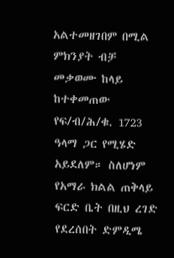አልተመዘገበም በሚል ምክንያት ብቻ መቃወሙ ከላይ ከተቀመጠው የፍ/ብ/ሕ/ቁ. 1723 ዓላማ ጋር የሚሄድ አይደለም። ስለሆነም የአማራ ክልል ጠቅላይ ፍርድ ቤት በዚህ ረገድ የደረሰበት ድምዲሜ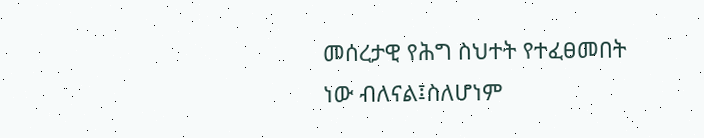መሰረታዊ የሕግ ስህተት የተፈፀመበት ነው ብለናል፤ስለሆነም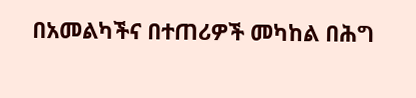በአመልካችና በተጠሪዎች መካከል በሕግ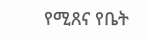የሚጸና የቤት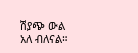ሽያጭ ውል አለ ብለናል።